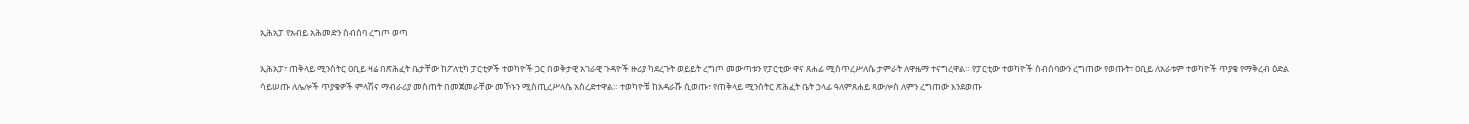ኢሕአፓ የአብይ አሕመድን ስብሰባ ረግጦ ወጣ

ኢሕአፓ፣ ጠቅላይ ሚንስትር ዐቢይ ዛሬ በጽሕፈት ቤታቸው ከፖለቲካ ፓርቲዎች ተወካዮች ጋር በወቅታዊ አገራዊ ጉዳዮች ዙሪያ ካደረጉት ወይይት ረግጦ መውጣቱን የፓርቲው ዋና ጸሐፊ ሚስጥረሥለሴ ታምራት ለዋዜማ ተናግረዋል። የፓርቲው ተወካዮች ስብሰባውን ረግጠው የወጡት፣ ዐቢይ ለአራቱም ተወካዮች ጥያቄ የማቅረብ ዕድል ሳይሠጡ ለሌሎች ጥያቄዎች ምላሽና ማብራሪያ መስጠት በመጀመራቸው መኾኑን ሚስጢረሥላሴ አስረድተዋል። ተወካዮቹ ከአዳራሹ ሲወጡ፣ የጠቅላይ ሚንስትር ጽሕፈት ቤት ኃላፊ ዓለምጸሐይ ጻውሎስ ለምን ረግጠው እንደወጡ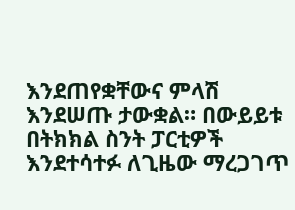እንደጠየቋቸውና ምላሽ እንደሠጡ ታውቋል። በውይይቱ በትክክል ስንት ፓርቲዎች እንደተሳተፉ ለጊዜው ማረጋገጥ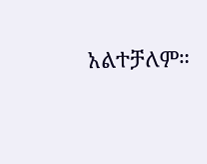አልተቻለም።